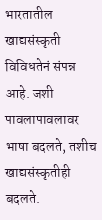भारतातील खाद्यसंस्कृती विविधतेनं संपन्न आहे. जशी पावलापावलावर भाषा बदलते, तशीच खाद्यसंस्कृतीही बदलते.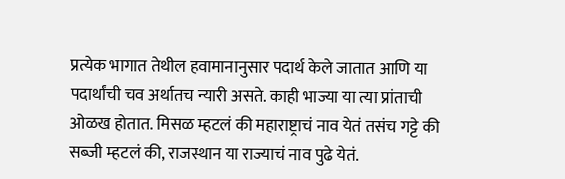प्रत्येक भागात तेथील हवामानानुसार पदार्थ केले जातात आणि या पदार्थांची चव अर्थातच न्यारी असते. काही भाज्या या त्या प्रांताची ओळख होतात. मिसळ म्हटलं की महाराष्ट्राचं नाव येतं तसंच गट्टे की सब्जी म्हटलं की, राजस्थान या राज्याचं नाव पुढे येतं.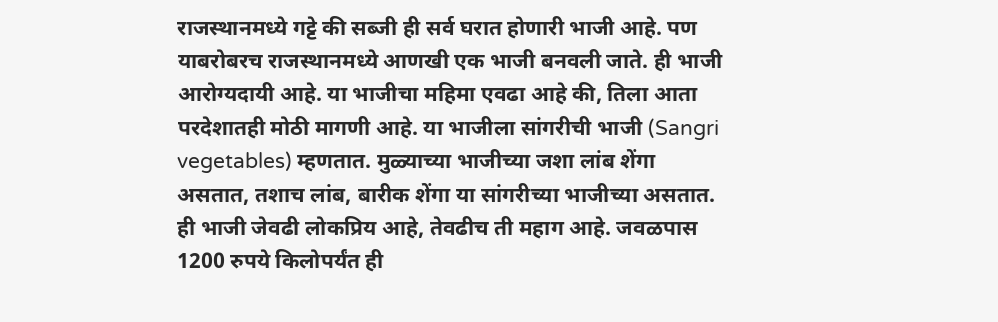राजस्थानमध्ये गट्टे की सब्जी ही सर्व घरात होणारी भाजी आहे. पण याबरोबरच राजस्थानमध्ये आणखी एक भाजी बनवली जाते. ही भाजी आरोग्यदायी आहे. या भाजीचा महिमा एवढा आहे की, तिला आता परदेशातही मोठी मागणी आहे. या भाजीला सांगरीची भाजी (Sangri vegetables) म्हणतात. मुळ्याच्या भाजीच्या जशा लांब शेंगा असतात, तशाच लांब, बारीक शेंगा या सांगरीच्या भाजीच्या असतात. ही भाजी जेवढी लोकप्रिय आहे, तेवढीच ती महाग आहे. जवळपास 1200 रुपये किलोपर्यंत ही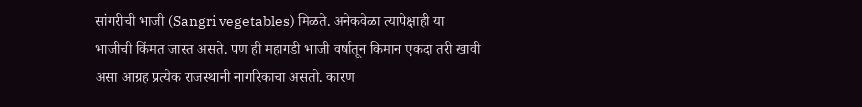सांगरीची भाजी (Sangri vegetables) मिळते. अनेकवेळा त्यापेक्षाही या भाजीची किंमत जास्त असते. पण ही महागडी भाजी वर्षातून किमान एकदा तरी खावी असा आग्रह प्रत्येक राजस्थानी नागरिकाचा असतो. कारण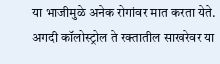या भाजीमुळे अनेक रोगांवर मात करता येते. अगदी कॉलोस्ट्रोल ते रक्तातील साखरेवर या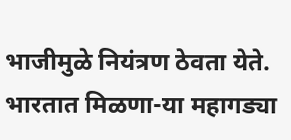भाजीमुळे नियंत्रण ठेवता येते. भारतात मिळणा-या महागड्या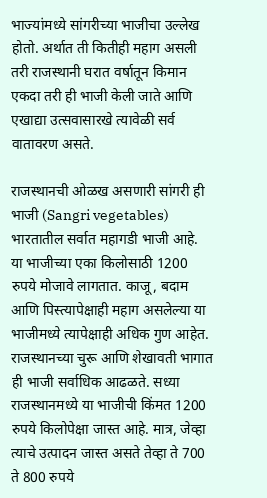भाज्यांमध्ये सांगरीच्या भाजीचा उल्लेख होतो. अर्थात ती कितीही महाग असली तरी राजस्थानी घरात वर्षातून किमान एकदा तरी ही भाजी केली जाते आणि एखाद्या उत्सवासारखे त्यावेळी सर्व वातावरण असते.

राजस्थानची ओळख असणारी सांगरी ही भाजी (Sangri vegetables) भारतातील सर्वात महागडी भाजी आहे. या भाजीच्या एका किलोसाठी 1200 रुपये मोजावे लागतात. काजू, बदाम आणि पिस्त्यापेक्षाही महाग असलेल्या या भाजीमध्ये त्यापेक्षाही अधिक गुण आहेत. राजस्थानच्या चुरू आणि शेखावती भागात ही भाजी सर्वाधिक आढळते. सध्या राजस्थानमध्ये या भाजीची किंमत 1200 रुपये किलोपेक्षा जास्त आहे. मात्र, जेव्हा त्याचे उत्पादन जास्त असते तेव्हा ते 700 ते 800 रुपये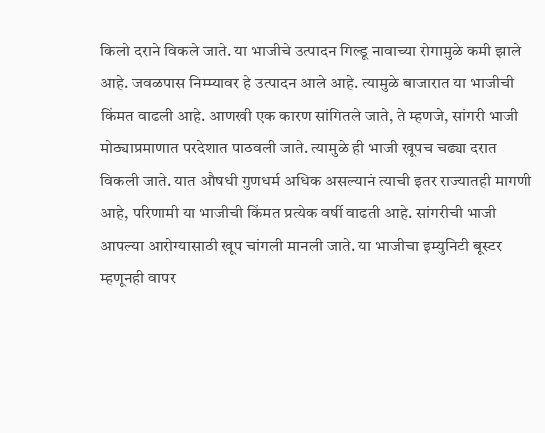किलो दराने विकले जाते. या भाजीचे उत्पादन गिल्डू नावाच्या रोगामुळे कमी झाले आहे. जवळपास निम्म्यावर हे उत्पादन आले आहे. त्यामुळे बाजारात या भाजीची किंमत वाढली आहे. आणखी एक कारण सांगितले जाते, ते म्हणजे, सांगरी भाजी मोठ्याप्रमाणात परदेशात पाठवली जाते. त्यामुळे ही भाजी खूपच चढ्या दरात विकली जाते. यात औषधी गुणधर्म अधिक असल्यानं त्याची इतर राज्यातही मागणी आहे, परिणामी या भाजीची किंमत प्रत्येक वर्षी वाढती आहे. सांगरीची भाजी आपल्या आरोग्यासाठी खूप चांगली मानली जाते. या भाजीचा इम्युनिटी बूस्टर म्हणूनही वापर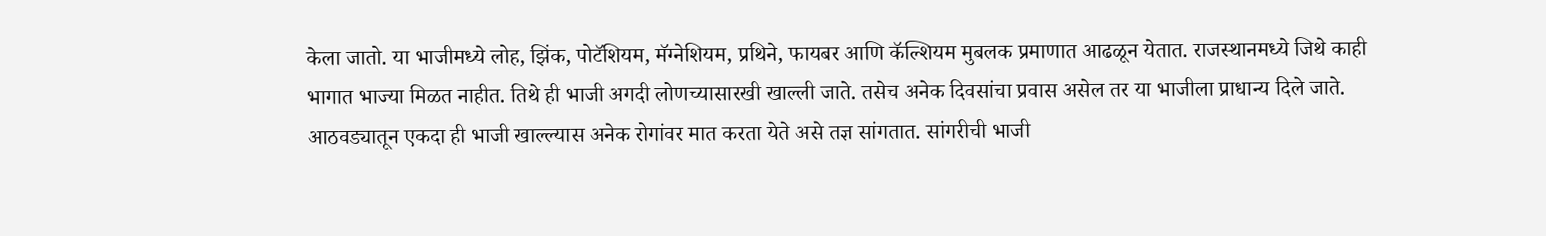केला जातो. या भाजीमध्ये लोह, झिंक, पोटॅशियम, मॅग्नेशियम, प्रथिने, फायबर आणि कॅल्शियम मुबलक प्रमाणात आढळून येतात. राजस्थानमध्ये जिथे काही भागात भाज्या मिळत नाहीत. तिथे ही भाजी अगदी लोणच्यासारखी खाल्ली जाते. तसेच अनेक दिवसांचा प्रवास असेल तर या भाजीला प्राधान्य दिले जाते.
आठवड्यातून एकदा ही भाजी खाल्ल्यास अनेक रोगांवर मात करता येते असे तज्ञ सांगतात. सांगरीची भाजी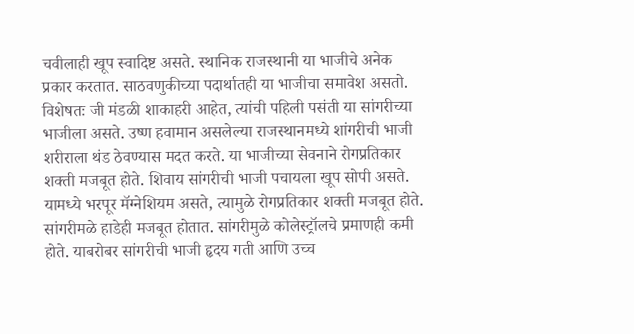चवीलाही खूप स्वादिष्ट असते. स्थानिक राजस्थानी या भाजीचे अनेक प्रकार करतात. साठवणुकीच्या पदार्थातही या भाजीचा समावेश असतो. विशेषतः जी मंडळी शाकाहरी आहेत, त्यांची पहिली पसंती या सांगरीच्या भाजीला असते. उष्ण हवामान असलेल्या राजस्थानमध्ये शांगरीची भाजी शरीराला थंड ठेवण्यास मदत करते. या भाजीच्या सेवनाने रोगप्रतिकार शक्ती मजबूत होते. शिवाय सांगरीची भाजी पचायला खूप सोपी असते. यामध्ये भरपूर मॅग्नेशियम असते, त्यामुळे रोगप्रतिकार शक्ती मजबूत होते. सांगरीमळे हाडेही मजबूत होतात. सांगरीमुळे कोलेस्ट्रॉलचे प्रमाणही कमी होते. याबरोबर सांगरीची भाजी हृदय गती आणि उच्च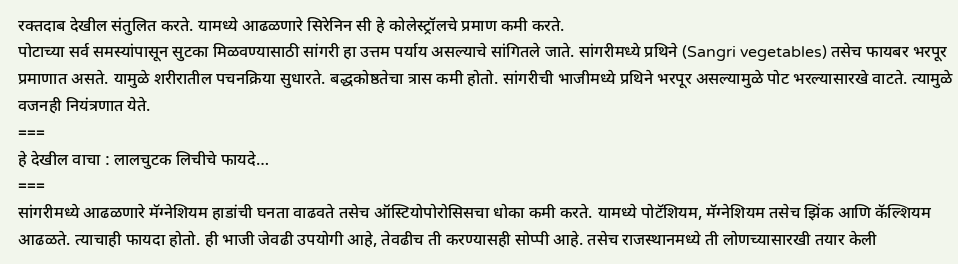रक्तदाब देखील संतुलित करते. यामध्ये आढळणारे सिरेनिन सी हे कोलेस्ट्रॉलचे प्रमाण कमी करते.
पोटाच्या सर्व समस्यांपासून सुटका मिळवण्यासाठी सांगरी हा उत्तम पर्याय असल्याचे सांगितले जाते. सांगरीमध्ये प्रथिने (Sangri vegetables) तसेच फायबर भरपूर प्रमाणात असते. यामुळे शरीरातील पचनक्रिया सुधारते. बद्धकोष्ठतेचा त्रास कमी होतो. सांगरीची भाजीमध्ये प्रथिने भरपूर असल्यामुळे पोट भरल्यासारखे वाटते. त्यामुळे वजनही नियंत्रणात येते.
===
हे देखील वाचा : लालचुटक लिचीचे फायदे…
===
सांगरीमध्ये आढळणारे मॅग्नेशियम हाडांची घनता वाढवते तसेच ऑस्टियोपोरोसिसचा धोका कमी करते. यामध्ये पोटॅशियम, मॅग्नेशियम तसेच झिंक आणि कॅल्शियम आढळते. त्याचाही फायदा होतो. ही भाजी जेवढी उपयोगी आहे, तेवढीच ती करण्यासही सोप्पी आहे. तसेच राजस्थानमध्ये ती लोणच्यासारखी तयार केली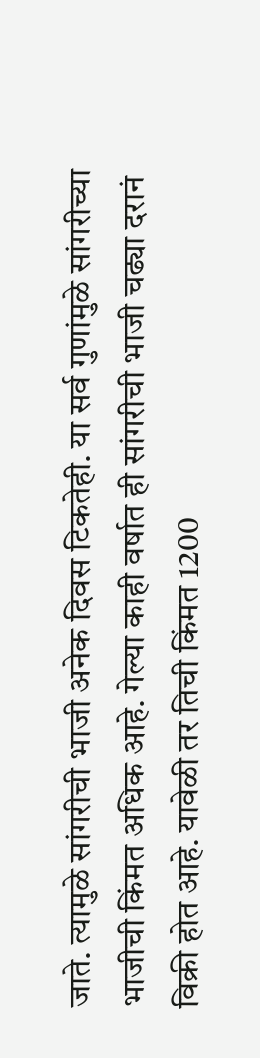जाते. त्यामुळे सांगरीची भाजी अनेक दिवस टिकतेही. या सर्व गुणांमुळे सांगरीच्या भाजीची किंमत अधिक आहे. गेल्या काही वर्षात ही सांगरीची भाजी चढ्या दरानं विक्री होत आहे. यावेळी तर तिची किंमत 1200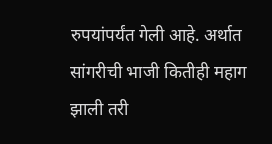रुपयांपर्यंत गेली आहे. अर्थात सांगरीची भाजी कितीही महाग झाली तरी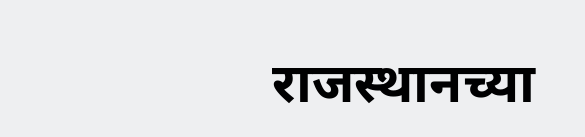राजस्थानच्या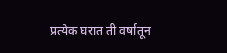प्रत्येक घरात ती वर्षातून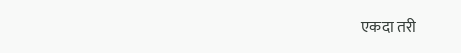एकदा तरी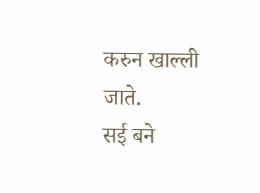करुन खाल्ली जाते.
सई बने